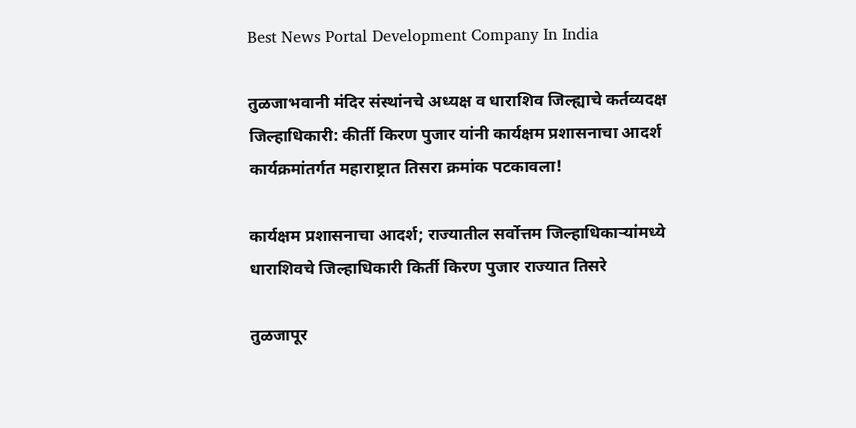Best News Portal Development Company In India

तुळजाभवानी मंदिर संस्थांनचे अध्यक्ष व धाराशिव जिल्ह्याचे कर्तव्यदक्ष जिल्हाधिकारी: कीर्ती किरण पुजार यांनी कार्यक्षम प्रशासनाचा आदर्श कार्यक्रमांतर्गत महाराष्ट्रात तिसरा क्रमांक पटकावला!

कार्यक्षम प्रशासनाचा आदर्श; राज्यातील सर्वोत्तम जिल्हाधिकाऱ्यांमध्ये धाराशिवचे जिल्हाधिकारी किर्ती किरण पुजार राज्यात तिसरे

तुळजापूर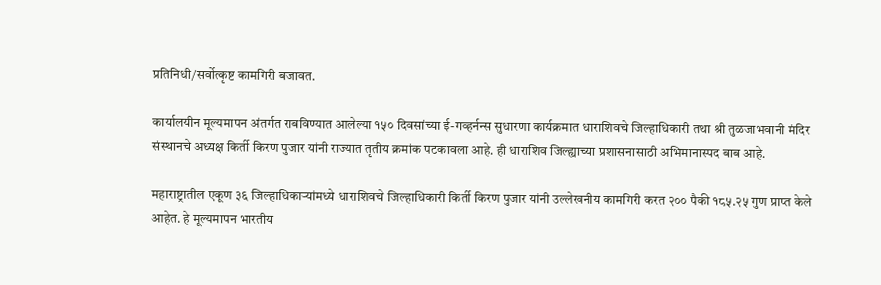प्रतिनिधी/सर्वोत्कृष्ट कामगिरी बजावत.

कार्यालयीन मूल्यमापन अंतर्गत राबविण्यात आलेल्या १५० दिवसांच्या ई-गव्हर्नन्स सुधारणा कार्यक्रमात धाराशिवचे जिल्हाधिकारी तथा श्री तुळजाभवानी मंदिर संस्थानचे अध्यक्ष किर्ती किरण पुजार यांनी राज्यात तृतीय क्रमांक पटकावला आहे. ही धाराशिव जिल्ह्याच्या प्रशासनासाठी अभिमानास्पद बाब आहे.

महाराष्ट्रातील एकूण ३६ जिल्हाधिकाऱ्यांमध्ये धाराशिवचे जिल्हाधिकारी किर्ती किरण पुजार यांनी उल्लेखनीय कामगिरी करत २०० पैकी १८५.२५ गुण प्राप्त केले आहेत. हे मूल्यमापन भारतीय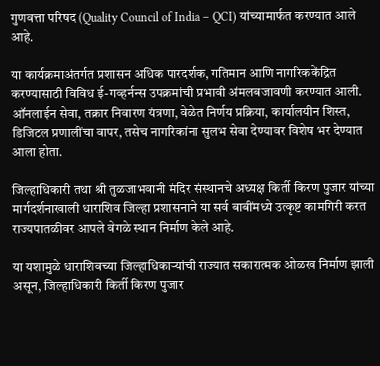गुणवत्ता परिषद (Quality Council of India – QCI) यांच्यामार्फत करण्यात आले आहे.

या कार्यक्रमाअंतर्गत प्रशासन अधिक पारदर्शक, गतिमान आणि नागरिककेंद्रित करण्यासाठी विविध ई-गव्हर्नन्स उपक्रमांची प्रभावी अंमलबजावणी करण्यात आली. ऑनलाईन सेवा, तक्रार निवारण यंत्रणा, वेळेत निर्णय प्रक्रिया, कार्यालयीन शिस्त, डिजिटल प्रणालींचा वापर, तसेच नागरिकांना सुलभ सेवा देण्यावर विशेष भर देण्यात आला होता.

जिल्हाधिकारी तथा श्री तुळजाभवानी मंदिर संस्थानचे अध्यक्ष किर्ती किरण पुजार यांच्या मार्गदर्शनाखाली धाराशिव जिल्हा प्रशासनाने या सर्व बाबींमध्ये उत्कृष्ट कामगिरी करत राज्यपातळीवर आपले वेगळे स्थान निर्माण केले आहे.

या यशामुळे धाराशिवच्या जिल्हाधिकाऱ्यांची राज्यात सकारात्मक ओळख निर्माण झाली असून, जिल्हाधिकारी किर्ती किरण पुजार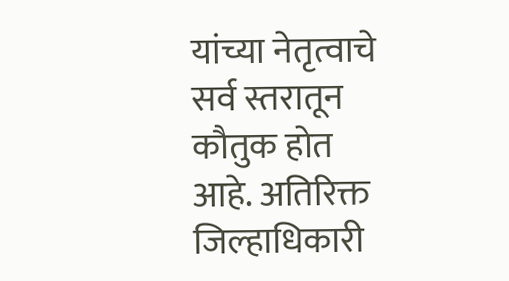यांच्या नेतृत्वाचे सर्व स्तरातून कौतुक होत आहे. अतिरिक्त जिल्हाधिकारी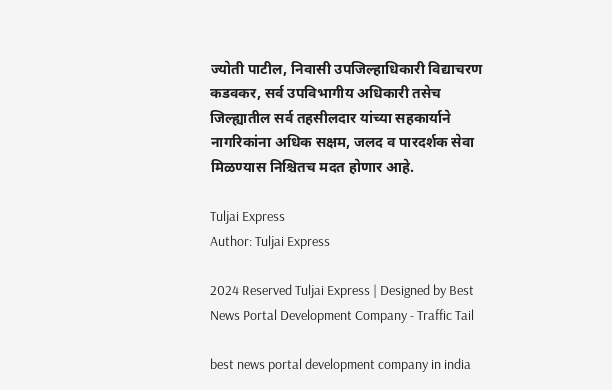ज्योती पाटील, निवासी उपजिल्हाधिकारी विद्याचरण कडवकर, सर्व उपविभागीय अधिकारी तसेच जिल्ह्यातील सर्व तहसीलदार यांच्या सहकार्याने नागरिकांना अधिक सक्षम, जलद व पारदर्शक सेवा मिळण्यास निश्चितच मदत होणार आहे.

Tuljai Express
Author: Tuljai Express

2024 Reserved Tuljai Express | Designed by Best News Portal Development Company - Traffic Tail

best news portal development company in india